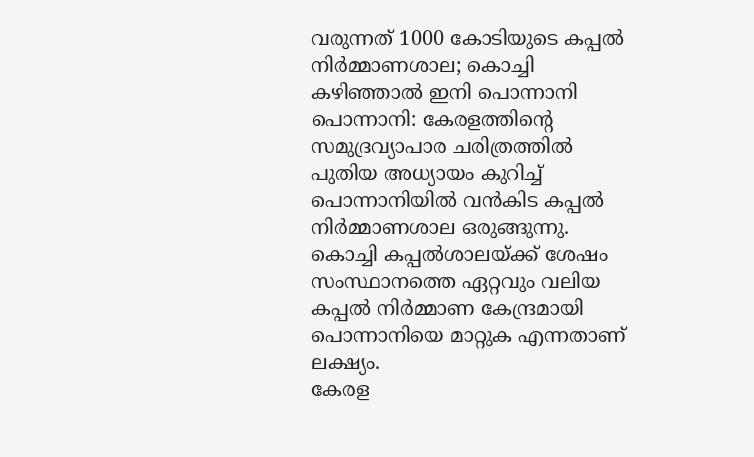വരുന്നത് 1000 കോടിയുടെ കപ്പൽ നിർമ്മാണശാല; കൊച്ചി കഴിഞ്ഞാൽ ഇനി പൊന്നാനി
പൊന്നാനി: കേരളത്തിന്റെ സമുദ്രവ്യാപാര ചരിത്രത്തിൽ പുതിയ അധ്യായം കുറിച്ച് പൊന്നാനിയിൽ വൻകിട കപ്പൽ നിർമ്മാണശാല ഒരുങ്ങുന്നു.
കൊച്ചി കപ്പൽശാലയ്ക്ക് ശേഷം സംസ്ഥാനത്തെ ഏറ്റവും വലിയ കപ്പൽ നിർമ്മാണ കേന്ദ്രമായി പൊന്നാനിയെ മാറ്റുക എന്നതാണ് ലക്ഷ്യം.
കേരള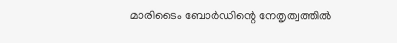മാരിടൈം ബോർഡിന്റെ നേതൃത്വത്തിൽ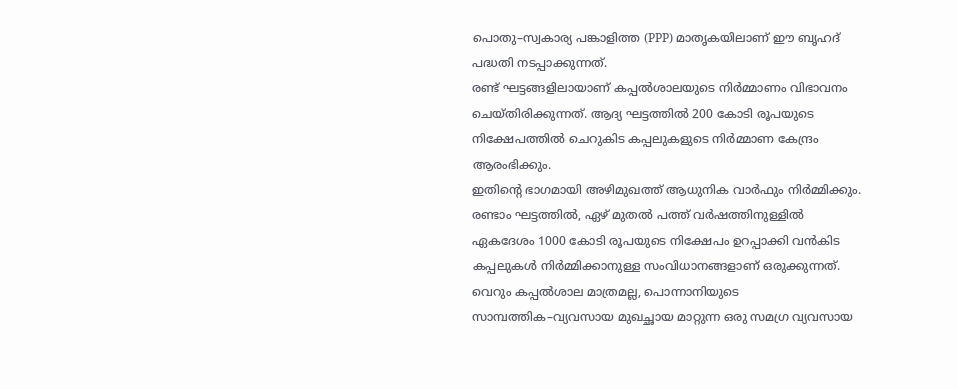പൊതു–സ്വകാര്യ പങ്കാളിത്ത (PPP) മാതൃകയിലാണ് ഈ ബൃഹദ് പദ്ധതി നടപ്പാക്കുന്നത്.
രണ്ട് ഘട്ടങ്ങളിലായാണ് കപ്പൽശാലയുടെ നിർമ്മാണം വിഭാവനം ചെയ്തിരിക്കുന്നത്. ആദ്യ ഘട്ടത്തിൽ 200 കോടി രൂപയുടെ നിക്ഷേപത്തിൽ ചെറുകിട കപ്പലുകളുടെ നിർമ്മാണ കേന്ദ്രം ആരംഭിക്കും.
ഇതിന്റെ ഭാഗമായി അഴിമുഖത്ത് ആധുനിക വാർഫും നിർമ്മിക്കും.
രണ്ടാം ഘട്ടത്തിൽ, ഏഴ് മുതൽ പത്ത് വർഷത്തിനുള്ളിൽ ഏകദേശം 1000 കോടി രൂപയുടെ നിക്ഷേപം ഉറപ്പാക്കി വൻകിട കപ്പലുകൾ നിർമ്മിക്കാനുള്ള സംവിധാനങ്ങളാണ് ഒരുക്കുന്നത്.
വെറും കപ്പൽശാല മാത്രമല്ല, പൊന്നാനിയുടെ സാമ്പത്തിക–വ്യവസായ മുഖച്ഛായ മാറ്റുന്ന ഒരു സമഗ്ര വ്യവസായ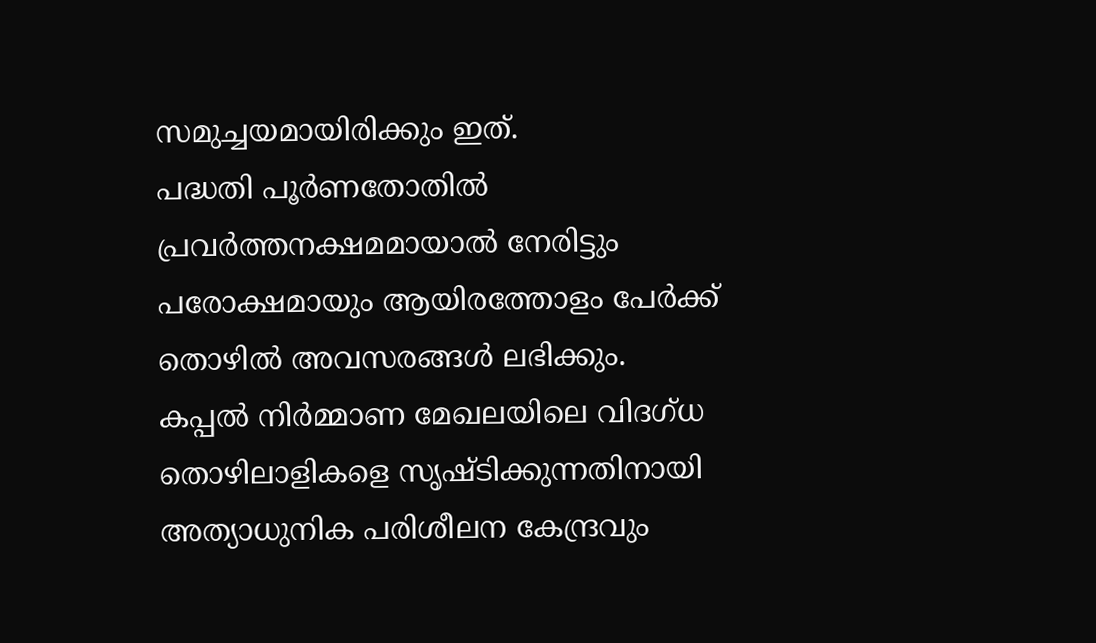സമുച്ചയമായിരിക്കും ഇത്.
പദ്ധതി പൂർണതോതിൽ പ്രവർത്തനക്ഷമമായാൽ നേരിട്ടും പരോക്ഷമായും ആയിരത്തോളം പേർക്ക് തൊഴിൽ അവസരങ്ങൾ ലഭിക്കും.
കപ്പൽ നിർമ്മാണ മേഖലയിലെ വിദഗ്ധ തൊഴിലാളികളെ സൃഷ്ടിക്കുന്നതിനായി അത്യാധുനിക പരിശീലന കേന്ദ്രവും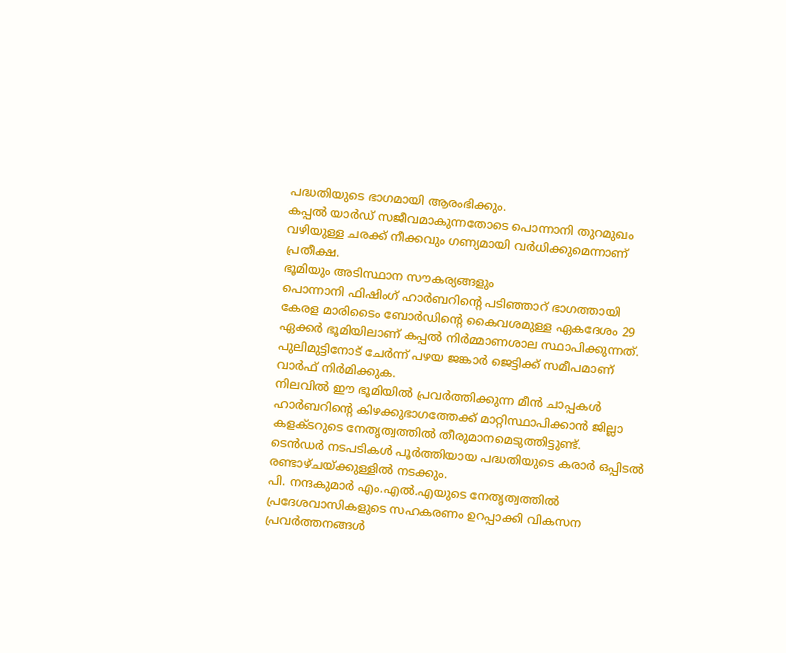പദ്ധതിയുടെ ഭാഗമായി ആരംഭിക്കും.
കപ്പൽ യാർഡ് സജീവമാകുന്നതോടെ പൊന്നാനി തുറമുഖം വഴിയുള്ള ചരക്ക് നീക്കവും ഗണ്യമായി വർധിക്കുമെന്നാണ് പ്രതീക്ഷ.
ഭൂമിയും അടിസ്ഥാന സൗകര്യങ്ങളും
പൊന്നാനി ഫിഷിംഗ് ഹാർബറിന്റെ പടിഞ്ഞാറ് ഭാഗത്തായി കേരള മാരിടൈം ബോർഡിന്റെ കൈവശമുള്ള ഏകദേശം 29 ഏക്കർ ഭൂമിയിലാണ് കപ്പൽ നിർമ്മാണശാല സ്ഥാപിക്കുന്നത്.
പുലിമുട്ടിനോട് ചേർന്ന് പഴയ ജങ്കാർ ജെട്ടിക്ക് സമീപമാണ് വാർഫ് നിർമിക്കുക.
നിലവിൽ ഈ ഭൂമിയിൽ പ്രവർത്തിക്കുന്ന മീൻ ചാപ്പകൾ ഹാർബറിന്റെ കിഴക്കുഭാഗത്തേക്ക് മാറ്റിസ്ഥാപിക്കാൻ ജില്ലാ കളക്ടറുടെ നേതൃത്വത്തിൽ തീരുമാനമെടുത്തിട്ടുണ്ട്.
ടെൻഡർ നടപടികൾ പൂർത്തിയായ പദ്ധതിയുടെ കരാർ ഒപ്പിടൽ രണ്ടാഴ്ചയ്ക്കുള്ളിൽ നടക്കും.
പി. നന്ദകുമാർ എം.എൽ.എയുടെ നേതൃത്വത്തിൽ പ്രദേശവാസികളുടെ സഹകരണം ഉറപ്പാക്കി വികസന പ്രവർത്തനങ്ങൾ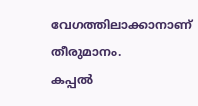വേഗത്തിലാക്കാനാണ് തീരുമാനം.
കപ്പൽ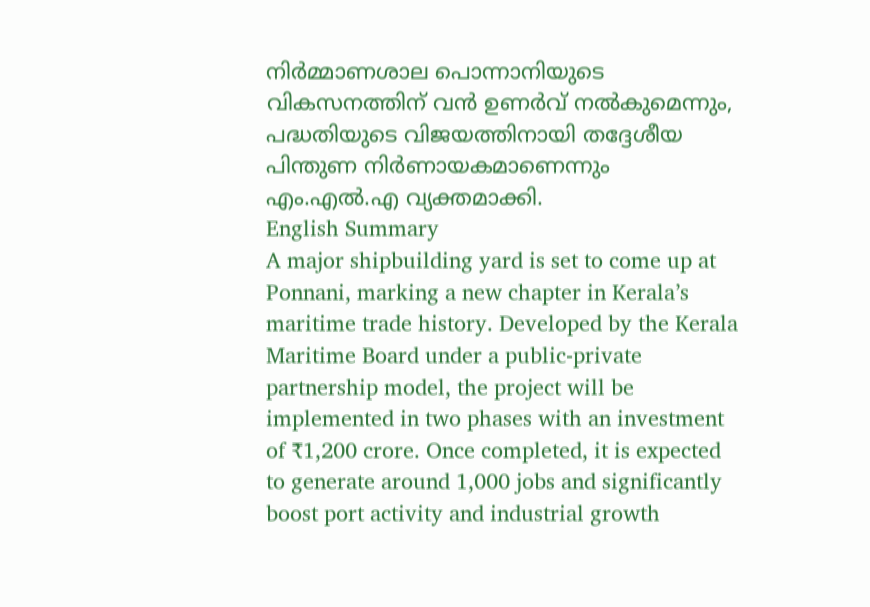നിർമ്മാണശാല പൊന്നാനിയുടെ വികസനത്തിന് വൻ ഉണർവ് നൽകുമെന്നും, പദ്ധതിയുടെ വിജയത്തിനായി തദ്ദേശീയ പിന്തുണ നിർണായകമാണെന്നും എം.എൽ.എ വ്യക്തമാക്കി.
English Summary
A major shipbuilding yard is set to come up at Ponnani, marking a new chapter in Kerala’s maritime trade history. Developed by the Kerala Maritime Board under a public-private partnership model, the project will be implemented in two phases with an investment of ₹1,200 crore. Once completed, it is expected to generate around 1,000 jobs and significantly boost port activity and industrial growth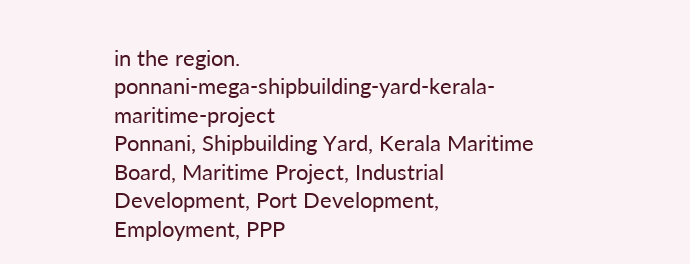in the region.
ponnani-mega-shipbuilding-yard-kerala-maritime-project
Ponnani, Shipbuilding Yard, Kerala Maritime Board, Maritime Project, Industrial Development, Port Development, Employment, PPP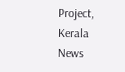Project, Kerala News